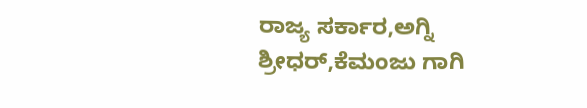ರಾಜ್ಯ ಸರ್ಕಾರ,ಅಗ್ನಿ ಶ್ರೀಧರ್,ಕೆಮಂಜು ಗಾಗಿ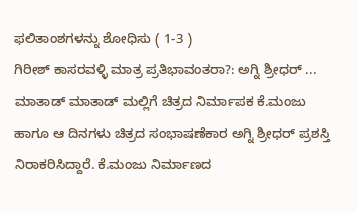ಫಲಿತಾಂಶಗಳನ್ನು ಶೋಧಿಸು ( 1-3 )
ಗಿರೀಶ್ ಕಾಸರವಳ್ಳಿ ಮಾತ್ರ ಪ್ರತಿಭಾವಂತರಾ?: ಅಗ್ನಿ ಶ್ರೀಧರ್ ...
ಮಾತಾಡ್ ಮಾತಾಡ್ ಮಲ್ಲಿಗೆ ಚಿತ್ರದ ನಿರ್ಮಾಪಕ ಕೆ.ಮಂಜು ಹಾಗೂ ಆ ದಿನಗಳು ಚಿತ್ರದ ಸಂಭಾಷಣೆಕಾರ ಅಗ್ನಿ ಶ್ರೀಧರ್ ಪ್ರಶಸ್ತಿ ನಿರಾಕರಿಸಿದ್ದಾರೆ. ಕೆ.ಮಂಜು ನಿರ್ಮಾಣದ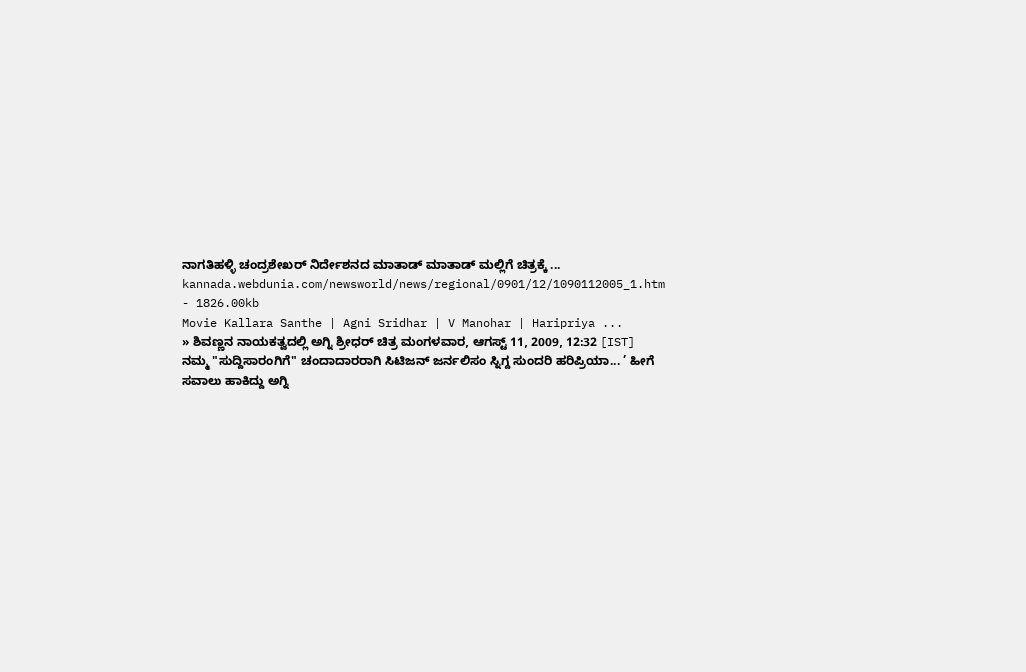ನಾಗತಿಹಳ್ಳಿ ಚಂದ್ರಶೇಖರ್ ನಿರ್ದೇಶನದ ಮಾತಾಡ್ ಮಾತಾಡ್ ಮಲ್ಲಿಗೆ ಚಿತ್ರಕ್ಕೆ ...
kannada.webdunia.com/newsworld/news/regional/0901/12/1090112005_1.htm - 1826.00kb
Movie Kallara Santhe | Agni Sridhar | V Manohar | Haripriya ...
» ಶಿವಣ್ಣನ ನಾಯಕತ್ವದಲ್ಲಿ ಅಗ್ನಿ ಶ್ರೀಧರ್ ಚಿತ್ರ ಮಂಗಳವಾರ, ಆಗಸ್ಟ್ 11, 2009, 12:32 [IST] ನಮ್ಮ "ಸುದ್ದಿಸಾರಂಗಿಗೆ" ಚಂದಾದಾರರಾಗಿ ಸಿಟಿಜನ್ ಜರ್ನಲಿಸಂ ಸ್ನಿಗ್ದ ಸುಂದರಿ ಹರಿಪ್ರಿಯಾ... ’ ಹೀಗೆ ಸವಾಲು ಹಾಕಿದ್ದು ಅಗ್ನಿ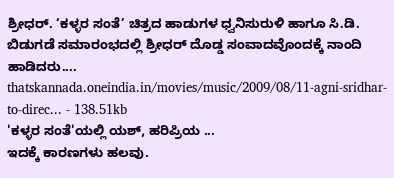ಶ್ರೀಧರ್. ‘ಕಳ್ಳರ ಸಂತೆ’ ಚಿತ್ರದ ಹಾಡುಗಳ ಧ್ವನಿಸುರುಳಿ ಹಾಗೂ ಸಿ.ಡಿ. ಬಿಡುಗಡೆ ಸಮಾರಂಭದಲ್ಲಿ ಶ್ರೀಧರ್ ದೊಡ್ಡ ಸಂವಾದವೊಂದಕ್ಕೆ ನಾಂದಿ ಹಾಡಿದರು....
thatskannada.oneindia.in/movies/music/2009/08/11-agni-sridhar-to-direc... - 138.51kb
'ಕಳ್ಳರ ಸಂತೆ'ಯಲ್ಲಿ ಯಶ್, ಹರಿಪ್ರಿಯ ...
ಇದಕ್ಕೆ ಕಾರಣಗಳು ಹಲವು.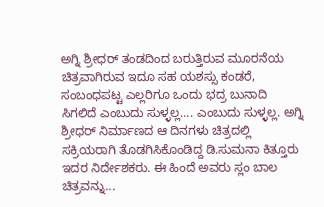ಅಗ್ನಿ ಶ್ರೀಧರ್‌ ತಂಡದಿಂದ ಬರುತ್ತಿರುವ ಮೂರನೆಯ ಚಿತ್ರವಾಗಿರುವ ಇದೂ ಸಹ ಯಶಸ್ಸು ಕಂಡರೆ, ಸಂಬಂಧಪಟ್ಟ ಎಲ್ಲರಿಗೂ ಒಂದು ಭದ್ರ ಬುನಾದಿ ಸಿಗಲಿದೆ ಎಂಬುದು ಸುಳ್ಳಲ್ಲ.... ಎಂಬುದು ಸುಳ್ಳಲ್ಲ. ಅಗ್ನಿ ಶ್ರೀಧರ್ ನಿರ್ಮಾಣದ ಆ ದಿನಗಳು ಚಿತ್ರದಲ್ಲಿ ಸಕ್ರಿಯರಾಗಿ ತೊಡಗಿಸಿಕೊಂಡಿದ್ದ ಡಿ.ಸುಮನಾ ಕಿತ್ತೂರು ಇದರ ನಿರ್ದೇಶಕರು. ಈ ಹಿಂದೆ ಅವರು ಸ್ಲಂ ಬಾಲ ಚಿತ್ರವನ್ನು...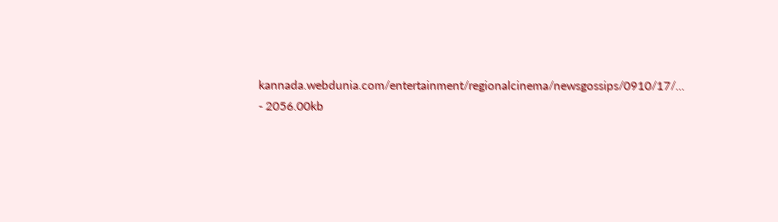kannada.webdunia.com/entertainment/regionalcinema/newsgossips/0910/17/... - 2056.00kb